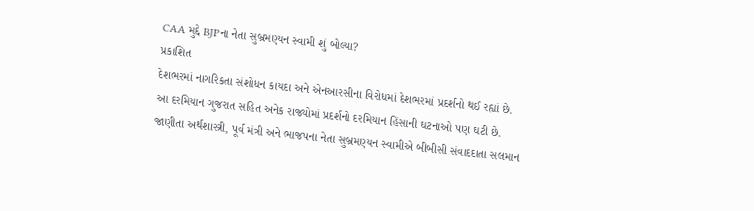CAA મુદ્દે BJPના નેતા સુબ્રમણ્યન સ્વામી શું બોલ્યા?
પ્રકાશિત
દેશભરમાં નાગરિકતા સંશોધન કાયદા અને એનઆરસીના વિરોધમાં દેશભરમાં પ્રદર્શનો થઈ રહ્યાં છે.
આ દરમિયાન ગુજરાત સહિત અનેક રાજ્યોમાં પ્રદર્શનો દરમિયાન હિંસાની ઘટનાઓ પણ ઘટી છે.
જાણીતા અર્થશાસ્ત્રી, પૂર્વ મંત્રી અને ભાજપના નેતા સુબ્રમણ્યન સ્વામીએ બીબીસી સંવાદદાતા સલમાન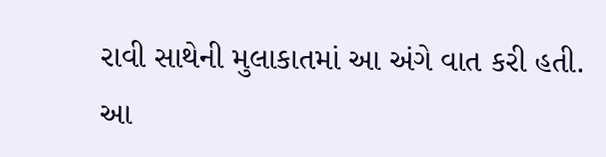રાવી સાથેની મુલાકાતમાં આ અંગે વાત કરી હતી.
આ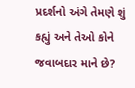પ્રદર્શનો અંગે તેમણે શું કહ્યું અને તેઓ કોને જવાબદાર માને છે?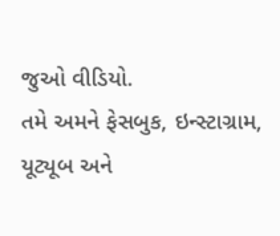જુઓ વીડિયો.
તમે અમને ફેસબુક, ઇન્સ્ટાગ્રામ, યૂટ્યૂબ અને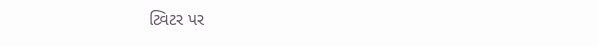ટ્વિટર પર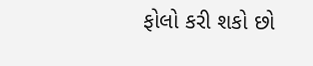ફોલો કરી શકો છો